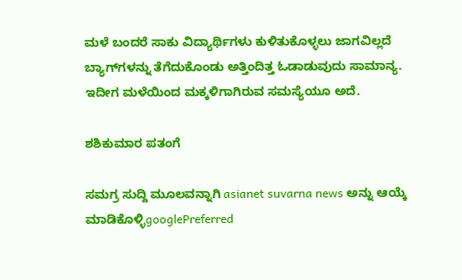ಮಳೆ ಬಂದರೆ ಸಾಕು ವಿದ್ಯಾರ್ಥಿಗಳು ಕುಳಿತುಕೊಳ್ಳಲು ಜಾಗವಿಲ್ಲದೆ ಬ್ಯಾಗ್‌ಗಳನ್ನು ತೆಗೆದುಕೊಂಡು ಅತ್ತಿಂದಿತ್ತ ಓಡಾಡುವುದು ಸಾಮಾನ್ಯ. ಇದೀಗ ಮಳೆಯಿಂದ ಮಕ್ಕಳಿಗಾಗಿರುವ ಸಮಸ್ಯೆಯೂ ಅದೆ.

ಶಶಿಕುಮಾರ ಪತಂಗೆ

ಸಮಗ್ರ ಸುದ್ದಿ ಮೂಲವನ್ನಾಗಿ asianet suvarna news ಅನ್ನು ಆಯ್ಕೆ ಮಾಡಿಕೊಳ್ಳಿgooglePreferred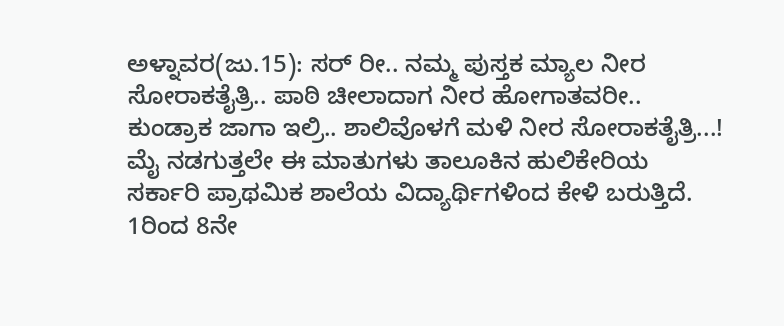ಅಳ್ನಾವರ(ಜು.15): ಸರ್‌ ರೀ.. ನಮ್ಮ ಪುಸ್ತಕ ಮ್ಯಾಲ ನೀರ ಸೋರಾಕತೈತ್ರಿ.. ಪಾಠಿ ಚೀಲಾದಾಗ ನೀರ ಹೋಗಾತವರೀ.. ಕುಂಡ್ರಾಕ ಜಾಗಾ ಇಲ್ರಿ.. ಶಾಲಿವೊಳಗೆ ಮಳಿ ನೀರ ಸೋರಾಕತೈತ್ರಿ...! ಮೈ ನಡಗುತ್ತಲೇ ಈ ಮಾತುಗಳು ತಾಲೂಕಿನ ಹುಲಿಕೇರಿಯ ಸರ್ಕಾರಿ ಪ್ರಾಥಮಿಕ ಶಾಲೆಯ ವಿದ್ಯಾರ್ಥಿಗಳಿಂದ ಕೇಳಿ ಬರುತ್ತಿದೆ. 1ರಿಂದ 8ನೇ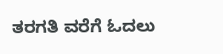ತರಗತಿ ವರೆಗೆ ಓದಲು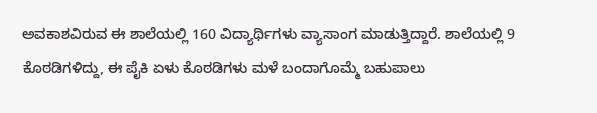ಅವಕಾಶವಿರುವ ಈ ಶಾಲೆಯಲ್ಲಿ 160 ವಿದ್ಯಾರ್ಥಿಗಳು ವ್ಯಾಸಾಂಗ ಮಾಡುತ್ತಿದ್ದಾರೆ. ಶಾಲೆಯಲ್ಲಿ 9 ಕೊಠಡಿಗಳಿದ್ದು, ಈ ಪೈಕಿ ಏಳು ಕೊಠಡಿಗಳು ಮಳೆ ಬಂದಾಗೊಮ್ಮೆ ಬಹುಪಾಲು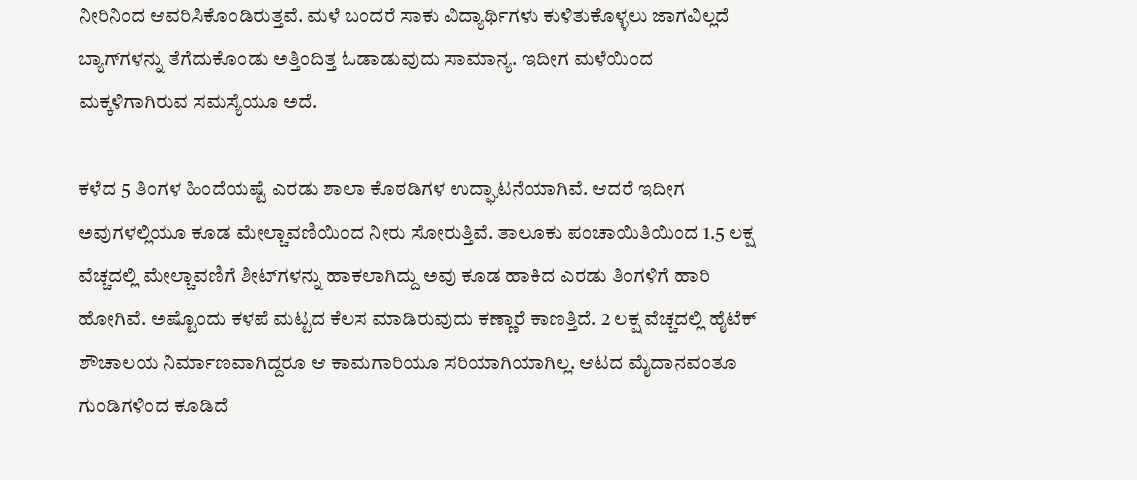ನೀರಿನಿಂದ ಆವರಿಸಿಕೊಂಡಿರುತ್ತವೆ. ಮಳೆ ಬಂದರೆ ಸಾಕು ವಿದ್ಯಾರ್ಥಿಗಳು ಕುಳಿತುಕೊಳ್ಳಲು ಜಾಗವಿಲ್ಲದೆ ಬ್ಯಾಗ್‌ಗಳನ್ನು ತೆಗೆದುಕೊಂಡು ಅತ್ತಿಂದಿತ್ತ ಓಡಾಡುವುದು ಸಾಮಾನ್ಯ. ಇದೀಗ ಮಳೆಯಿಂದ ಮಕ್ಕಳಿಗಾಗಿರುವ ಸಮಸ್ಯೆಯೂ ಅದೆ.

ಕಳೆದ 5 ತಿಂಗಳ ಹಿಂದೆಯಷ್ಟೆ ಎರಡು ಶಾಲಾ ಕೊಠಡಿಗಳ ಉದ್ಘಾಟನೆಯಾಗಿವೆ. ಆದರೆ ಇದೀಗ ಅವುಗಳಲ್ಲಿಯೂ ಕೂಡ ಮೇಲ್ಚಾವಣಿಯಿಂದ ನೀರು ಸೋರುತ್ತಿವೆ. ತಾಲೂಕು ಪಂಚಾಯಿತಿಯಿಂದ 1.5 ಲಕ್ಷ ವೆಚ್ಚದಲ್ಲಿ ಮೇಲ್ಚಾವಣಿಗೆ ಶೀಟ್‌ಗಳನ್ನು ಹಾಕಲಾಗಿದ್ದು ಅವು ಕೂಡ ಹಾಕಿದ ಎರಡು ತಿಂಗಳಿಗೆ ಹಾರಿ ಹೋಗಿವೆ. ಅಷ್ಟೊಂದು ಕಳಪೆ ಮಟ್ಟದ ಕೆಲಸ ಮಾಡಿರುವುದು ಕಣ್ಣಾರೆ ಕಾಣತ್ತಿದೆ. 2 ಲಕ್ಷ ವೆಚ್ಚದಲ್ಲಿ ಹೈಟೆಕ್‌ ಶೌಚಾಲಯ ನಿರ್ಮಾಣವಾಗಿದ್ದರೂ ಆ ಕಾಮಗಾರಿಯೂ ಸರಿಯಾಗಿಯಾಗಿಲ್ಲ. ಆಟದ ಮೈದಾನವಂತೂ ಗುಂಡಿಗಳಿಂದ ಕೂಡಿದೆ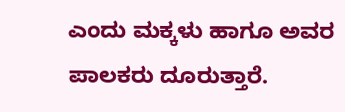ಎಂದು ಮಕ್ಕಳು ಹಾಗೂ ಅವರ ಪಾಲಕರು ದೂರುತ್ತಾರೆ.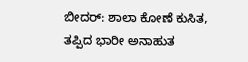ಬೀದರ್‌: ಶಾಲಾ ಕೋಣೆ ಕುಸಿತ, ತಪ್ಪಿದ ಭಾರೀ ಅನಾಹುತ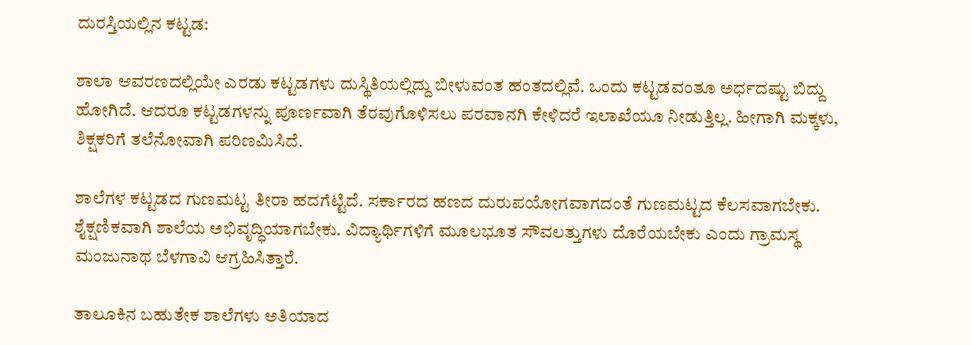ದುರಸ್ತಿಯಲ್ಲಿನ ಕಟ್ಟಡ:

ಶಾಲಾ ಆವರಣದಲ್ಲಿಯೇ ಎರಡು ಕಟ್ಟಡಗಳು ದುಸ್ಥಿತಿಯಲ್ಲಿದ್ದು ಬೀಳುವಂತ ಹಂತದಲ್ಲಿವೆ. ಒಂದು ಕಟ್ಟಡವಂತೂ ಅರ್ಧದಷ್ಟು ಬಿದ್ದು ಹೋಗಿದೆ. ಆದರೂ ಕಟ್ಟಡಗಳನ್ನು ಪೂರ್ಣವಾಗಿ ತೆರವುಗೊಳಿಸಲು ಪರವಾನಗಿ ಕೇಳಿದರೆ ಇಲಾಖೆಯೂ ನೀಡುತ್ತಿಲ್ಲ. ಹೀಗಾಗಿ ಮಕ್ಕಳು, ಶಿಕ್ಷಕರಿಗೆ ತಲೆನೋವಾಗಿ ಪರಿಣಮಿಸಿದೆ.

ಶಾಲೆಗಳ ಕಟ್ಟಡದ ಗುಣಮಟ್ಟ ತೀರಾ ಹದಗೆಟ್ಟಿದೆ. ಸರ್ಕಾರದ ಹಣದ ದುರುಪಯೋಗವಾಗದಂತೆ ಗುಣಮಟ್ಟದ ಕೆಲಸವಾಗಬೇಕು. ಶೈಕ್ಷಣಿಕವಾಗಿ ಶಾಲೆಯ ಅಭಿವೃದ್ಧಿಯಾಗಬೇಕು. ವಿದ್ಯಾರ್ಥಿಗಳಿಗೆ ಮೂಲಭೂತ ಸೌವಲತ್ತುಗಳು ದೊರೆಯಬೇಕು ಎಂದು ಗ್ರಾಮಸ್ಥ ಮಂಜುನಾಥ ಬೆಳಗಾವಿ ಆಗ್ರಹಿಸಿತ್ತಾರೆ.

ತಾಲೂಕಿನ ಬಹುತೇಕ ಶಾಲೆಗಳು ಅತಿಯಾದ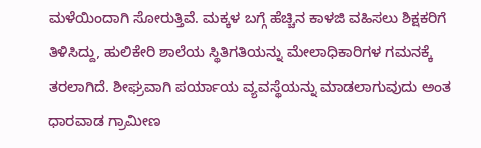ಮಳೆಯಿಂದಾಗಿ ಸೋರುತ್ತಿವೆ. ಮಕ್ಕಳ ಬಗ್ಗೆ ಹೆಚ್ಚಿನ ಕಾಳಜಿ ವಹಿಸಲು ಶಿಕ್ಷಕರಿಗೆ ತಿಳಿಸಿದ್ದು, ಹುಲಿಕೇರಿ ಶಾಲೆಯ ಸ್ಥಿತಿಗತಿಯನ್ನು ಮೇಲಾಧಿಕಾರಿಗಳ ಗಮನಕ್ಕೆ ತರಲಾಗಿದೆ. ಶೀಘ್ರವಾಗಿ ಪರ್ಯಾಯ ವ್ಯವಸ್ಥೆಯನ್ನು ಮಾಡಲಾಗುವುದು ಅಂತ ಧಾರವಾಡ ಗ್ರಾಮೀಣ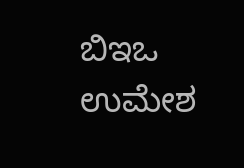ಬಿಇಒ ಉಮೇಶ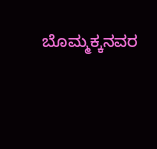ಬೊಮ್ಮಕ್ಕನವರ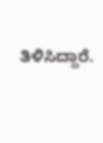ತಿಳಿಸಿದ್ದಾರೆ.